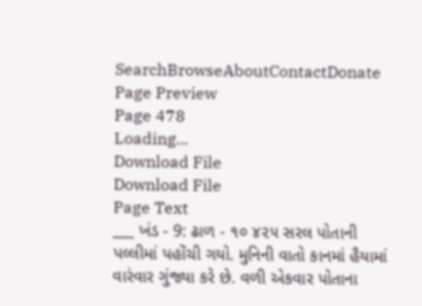SearchBrowseAboutContactDonate
Page Preview
Page 478
Loading...
Download File
Download File
Page Text
___ ખંડ - 9: ઢાળ - ૧૦ ૪૨૫ સરલ પોતાની પલ્લીમાં પહોંચી ગયો. મુનિની વાતો કાનમાં હૈયામાં વારંવાર ગુંજ્યા કરે છે. વળી એકવાર પોતાના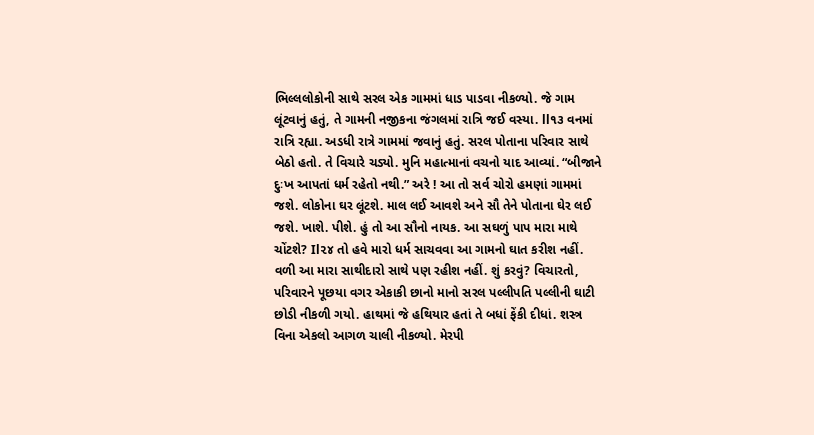ભિલ્લલોકોની સાથે સરલ એક ગામમાં ધાડ પાડવા નીકળ્યો. જે ગામ લૂંટવાનું હતું, તે ગામની નજીકના જંગલમાં રાત્રિ જઈ વસ્યા. ll૧૩ વનમાં રાત્રિ રહ્યા. અડધી રાત્રે ગામમાં જવાનું હતું. સરલ પોતાના પરિવાર સાથે બેઠો હતો. તે વિચારે ચડ્યો. મુનિ મહાત્માનાં વચનો યાદ આવ્યાં. “બીજાને દુઃખ આપતાં ધર્મ રહેતો નથી.” અરે ! આ તો સર્વ ચોરો હમણાં ગામમાં જશે. લોકોના ઘર લૂંટશે. માલ લઈ આવશે અને સૌ તેને પોતાના ઘેર લઈ જશે. ખાશે. પીશે. હું તો આ સૌનો નાયક. આ સઘળું પાપ મારા માથે ચોંટશે? Il૨૪ તો હવે મારો ધર્મ સાચવવા આ ગામનો ઘાત કરીશ નહીં. વળી આ મારા સાથીદારો સાથે પણ રહીશ નહીં. શું કરવું? વિચારતો, પરિવારને પૂછયા વગર એકાકી છાનો માનો સરલ પલ્લીપતિ પલ્લીની ઘાટી છોડી નીકળી ગયો. હાથમાં જે હથિયાર હતાં તે બધાં ફેંકી દીધાં. શસ્ત્ર વિના એકલો આગળ ચાલી નીકળ્યો. મેરપી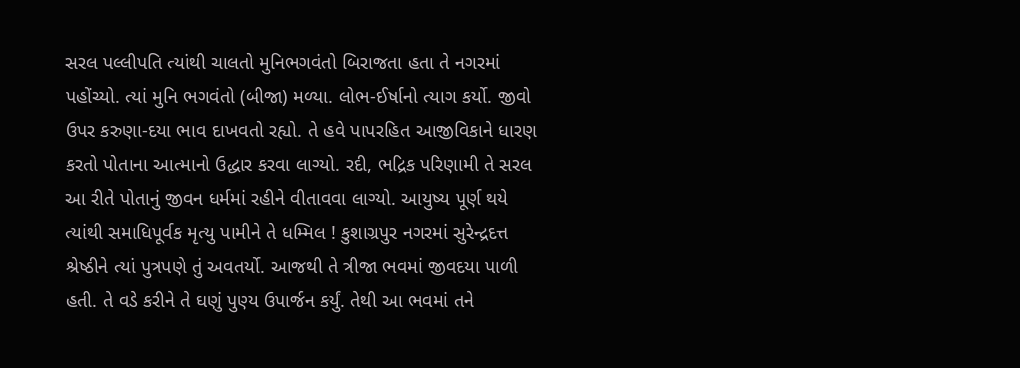સરલ પલ્લીપતિ ત્યાંથી ચાલતો મુનિભગવંતો બિરાજતા હતા તે નગરમાં પહોંચ્યો. ત્યાં મુનિ ભગવંતો (બીજા) મળ્યા. લોભ-ઈર્ષાનો ત્યાગ કર્યો. જીવો ઉપર કરુણા-દયા ભાવ દાખવતો રહ્યો. તે હવે પાપરહિત આજીવિકાને ધારણ કરતો પોતાના આત્માનો ઉદ્ધાર કરવા લાગ્યો. રદી, ભદ્રિક પરિણામી તે સરલ આ રીતે પોતાનું જીવન ધર્મમાં રહીને વીતાવવા લાગ્યો. આયુષ્ય પૂર્ણ થયે ત્યાંથી સમાધિપૂર્વક મૃત્યુ પામીને તે ધમ્મિલ ! કુશાગ્રપુર નગરમાં સુરેન્દ્રદત્ત શ્રેષ્ઠીને ત્યાં પુત્રપણે તું અવતર્યો. આજથી તે ત્રીજા ભવમાં જીવદયા પાળી હતી. તે વડે કરીને તે ઘણું પુણ્ય ઉપાર્જન કર્યું. તેથી આ ભવમાં તને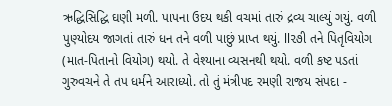ઋદ્ધિસિદ્ધિ ઘણી મળી. પાપના ઉદય થકી વચમાં તારું દ્રવ્ય ચાલ્યું ગયું. વળી પુણ્યોદય જાગતાં તારું ધન તને વળી પાછું પ્રાપ્ત થયું. ll૨૭ી તને પિતૃવિયોગ (માત-પિતાનો વિયોગ) થયો. તે વેશ્યાના વ્યસનથી થયો. વળી કષ્ટ પડતાં ગુરુવચને તે તપ ધર્મને આરાધ્યો. તો તું મંત્રીપદ રમણી રાજય સંપદા -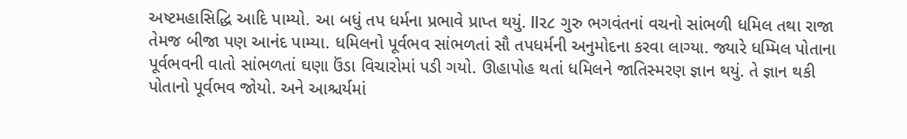અષ્ટમહાસિદ્ધિ આદિ પામ્યો. આ બધું તપ ધર્મના પ્રભાવે પ્રાપ્ત થયું. ll૨૮ ગુરુ ભગવંતનાં વચનો સાંભળી ધમિલ તથા રાજા તેમજ બીજા પણ આનંદ પામ્યા. ધમિલનો પૂર્વભવ સાંભળતાં સૌ તપધર્મની અનુમોદના કરવા લાગ્યા. જ્યારે ધમ્મિલ પોતાના પૂર્વભવની વાતો સાંભળતાં ઘણા ઉંડા વિચારોમાં પડી ગયો. ઊહાપોહ થતાં ધમિલને જાતિસ્મરણ જ્ઞાન થયું. તે જ્ઞાન થકી પોતાનો પૂર્વભવ જોયો. અને આશ્ચર્યમાં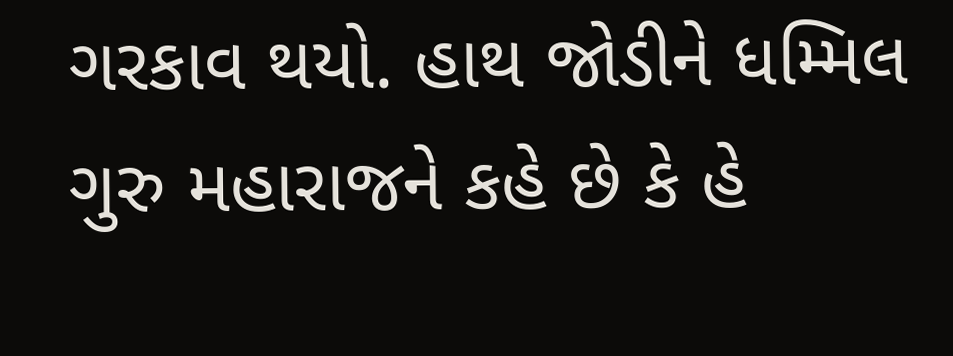ગરકાવ થયો. હાથ જોડીને ધમ્મિલ ગુરુ મહારાજને કહે છે કે હે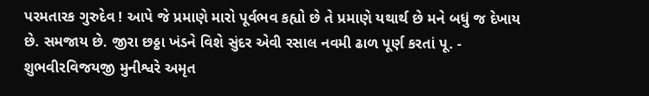પરમતારક ગુરુદેવ ! આપે જે પ્રમાણે મારો પૂર્વભવ કહ્યો છે તે પ્રમાણે યથાર્થ છે મને બધું જ દેખાય છે. સમજાય છે. જીરા છઠ્ઠા ખંડને વિશે સુંદર એવી રસાલ નવમી ઢાળ પૂર્ણ કરતાં પૂ. - શુભવીરવિજયજી મુનીશ્વરે અમૃત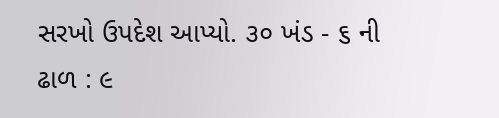સરખો ઉપદેશ આપ્યો. ૩૦ ખંડ - ૬ ની ઢાળ : ૯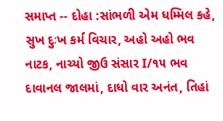સમાપ્ત -- દોહા :સાંભળી એમ ધમ્મિલ કહે, સુખ દુઃખ કર્મ વિચાર, અહો અહો ભવ નાટક, નાચ્યો જીઉ સંસાર I/૧૫ ભવ દાવાનલ જાલમાં, દાધો વાર અનંત, તિહાં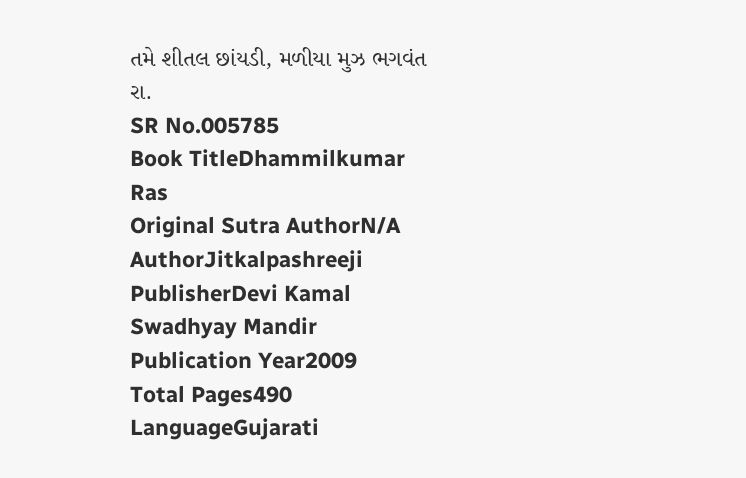તમે શીતલ છાંયડી, મળીયા મુઝ ભગવંત રા.
SR No.005785
Book TitleDhammilkumar Ras
Original Sutra AuthorN/A
AuthorJitkalpashreeji
PublisherDevi Kamal Swadhyay Mandir
Publication Year2009
Total Pages490
LanguageGujarati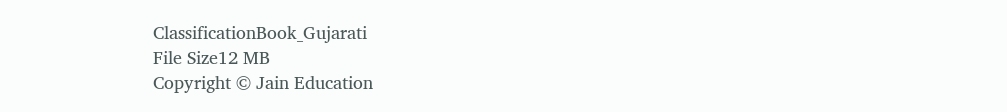ClassificationBook_Gujarati
File Size12 MB
Copyright © Jain Education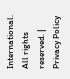International. All rights reserved. | Privacy Policy